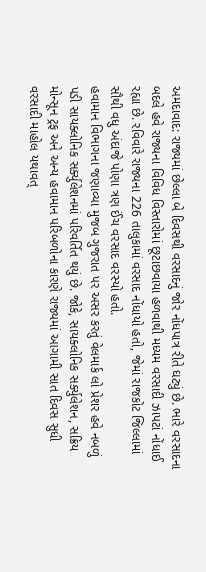અમદાવાદ: રાજ્યમાં છેલ્લા બે દિવસથી વરસાદનું જોર નોંધપાત્ર રીતે ઘટ્યું છે. ભારે વરસાદના બદલે હવે રાજ્યના વિવિધ વિસ્તારોમાં છૂટાછવાયા હળવાથી મધ્યમ વરસાદી ઝાપટાં નોંધાઈ રહ્યા છે. રવિવારે રાજ્યના 226 તાલુકામાં વરસાદ નોંધાયો હતો, જેમાં રાજકોટ જિલ્લામાં સૌથી વધુ અંદાજે પોણા ત્રણ ઈંચ વરસાદ વરસ્યો હતો.
હવામાન વિભાગના જણાવ્યા મુજબ ગુજરાત પર અસર કરતું વેલમાર્ક લો પ્રેશર હવે નબળું પડી સાયક્લોનિક સર્ક્યુલેશનમાં પરિવર્તિત થયું છે. જોકે, સાયક્લોનિક સર્ક્યુલેશન, સક્રિય મોન્સૂન ટ્રફ અને અન્ય હવામાન પરિબળોના કારણે રાજ્યમાં આગામી સાત દિવસ સુધી વરસાદી માહોલ યથાવત્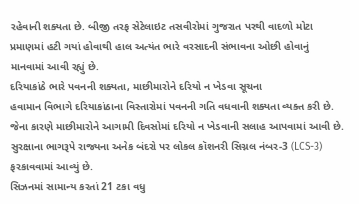રહેવાની શક્યતા છે. બીજી તરફ સેટેલાઇટ તસવીરોમાં ગુજરાત પરથી વાદળો મોટા પ્રમાણમાં હટી ગયાં હોવાથી હાલ અત્યંત ભારે વરસાદની સંભાવના ઓછી હોવાનું માનવામાં આવી રહ્યું છે.
દરિયાકાંઠે ભારે પવનની શક્યતા, માછીમારોને દરિયો ન ખેડવા સૂચના
હવામાન વિભાગે દરિયાકાંઠાના વિસ્તારોમાં પવનની ગતિ વધવાની શક્યતા વ્યક્ત કરી છે. જેના કારણે માછીમારોને આગામી દિવસોમાં દરિયો ન ખેડવાની સલાહ આપવામાં આવી છે. સુરક્ષાના ભાગરૂપે રાજ્યના અનેક બંદરો પર લોકલ કૉશનરી સિગ્નલ નંબર-3 (LCS-3) ફરકાવવામાં આવ્યું છે.
સિઝનમાં સામાન્ય કરતાં 21 ટકા વધુ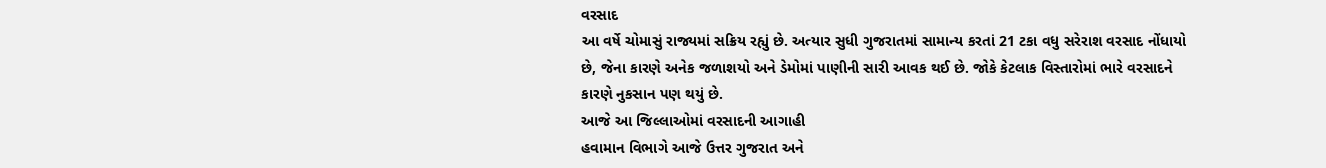વરસાદ
આ વર્ષે ચોમાસું રાજ્યમાં સક્રિય રહ્યું છે. અત્યાર સુધી ગુજરાતમાં સામાન્ય કરતાં 21 ટકા વધુ સરેરાશ વરસાદ નોંધાયો છે, જેના કારણે અનેક જળાશયો અને ડેમોમાં પાણીની સારી આવક થઈ છે. જોકે કેટલાક વિસ્તારોમાં ભારે વરસાદને કારણે નુકસાન પણ થયું છે.
આજે આ જિલ્લાઓમાં વરસાદની આગાહી
હવામાન વિભાગે આજે ઉત્તર ગુજરાત અને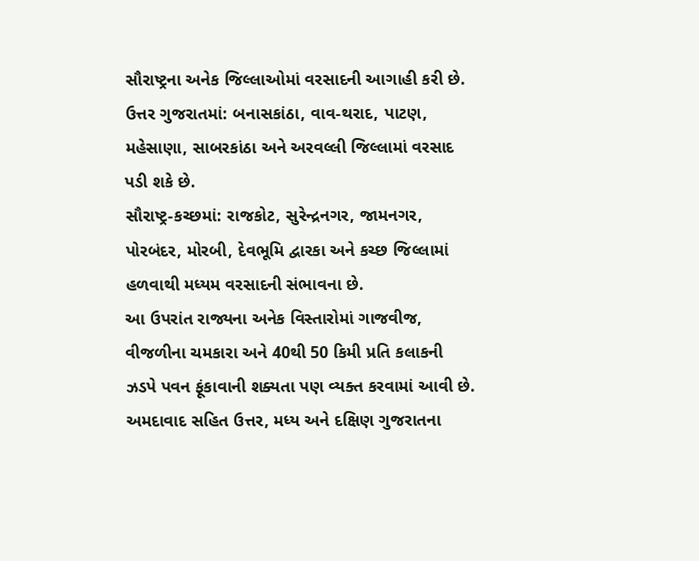સૌરાષ્ટ્રના અનેક જિલ્લાઓમાં વરસાદની આગાહી કરી છે.
ઉત્તર ગુજરાતમાં: બનાસકાંઠા, વાવ-થરાદ, પાટણ, મહેસાણા, સાબરકાંઠા અને અરવલ્લી જિલ્લામાં વરસાદ પડી શકે છે.
સૌરાષ્ટ્ર-કચ્છમાં: રાજકોટ, સુરેન્દ્રનગર, જામનગર, પોરબંદર, મોરબી, દેવભૂમિ દ્વારકા અને કચ્છ જિલ્લામાં હળવાથી મધ્યમ વરસાદની સંભાવના છે.
આ ઉપરાંત રાજ્યના અનેક વિસ્તારોમાં ગાજવીજ, વીજળીના ચમકારા અને 40થી 50 કિમી પ્રતિ કલાકની ઝડપે પવન ફૂંકાવાની શક્યતા પણ વ્યક્ત કરવામાં આવી છે. અમદાવાદ સહિત ઉત્તર, મધ્ય અને દક્ષિણ ગુજરાતના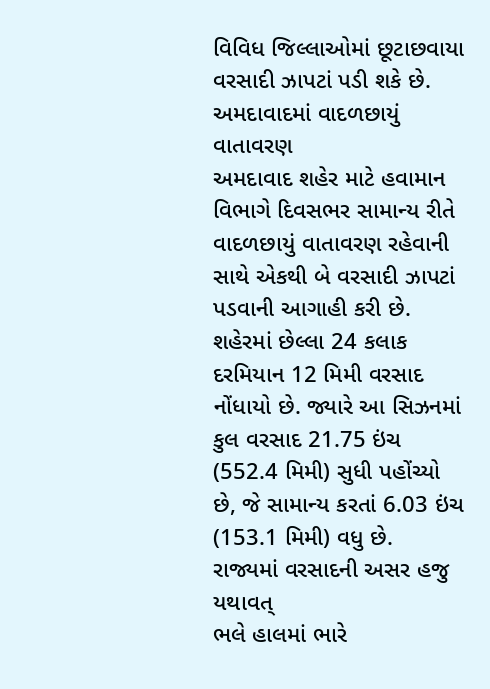વિવિધ જિલ્લાઓમાં છૂટાછવાયા વરસાદી ઝાપટાં પડી શકે છે.
અમદાવાદમાં વાદળછાયું વાતાવરણ
અમદાવાદ શહેર માટે હવામાન વિભાગે દિવસભર સામાન્ય રીતે વાદળછાયું વાતાવરણ રહેવાની સાથે એકથી બે વરસાદી ઝાપટાં પડવાની આગાહી કરી છે.
શહેરમાં છેલ્લા 24 કલાક દરમિયાન 12 મિમી વરસાદ નોંધાયો છે. જ્યારે આ સિઝનમાં કુલ વરસાદ 21.75 ઇંચ (552.4 મિમી) સુધી પહોંચ્યો છે, જે સામાન્ય કરતાં 6.03 ઇંચ (153.1 મિમી) વધુ છે.
રાજ્યમાં વરસાદની અસર હજુ યથાવત્
ભલે હાલમાં ભારે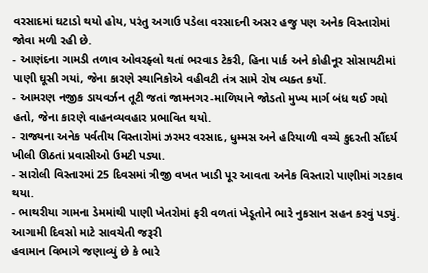વરસાદમાં ઘટાડો થયો હોય, પરંતુ અગાઉ પડેલા વરસાદની અસર હજુ પણ અનેક વિસ્તારોમાં જોવા મળી રહી છે.
- આણંદના ગામડી તળાવ ઓવરફ્લો થતાં ભરવાડ ટેકરી, હિના પાર્ક અને કોહીનૂર સોસાયટીમાં પાણી ઘૂસી ગયાં, જેના કારણે સ્થાનિકોએ વહીવટી તંત્ર સામે રોષ વ્યક્ત કર્યો.
- આમરણ નજીક ડાયવર્ઝન તૂટી જતાં જામનગર-માળિયાને જોડતો મુખ્ય માર્ગ બંધ થઈ ગયો હતો, જેના કારણે વાહનવ્યવહાર પ્રભાવિત થયો.
- રાજ્યના અનેક પર્વતીય વિસ્તારોમાં ઝરમર વરસાદ, ધુમ્મસ અને હરિયાળી વચ્ચે કુદરતી સૌંદર્ય ખીલી ઊઠતાં પ્રવાસીઓ ઉમટી પડ્યા.
- સારોલી વિસ્તારમાં 25 દિવસમાં ત્રીજી વખત ખાડી પૂર આવતા અનેક વિસ્તારો પાણીમાં ગરકાવ થયા.
- ભાથરીયા ગામના ડેમમાંથી પાણી ખેતરોમાં ફરી વળતાં ખેડૂતોને ભારે નુકસાન સહન કરવું પડ્યું.
આગામી દિવસો માટે સાવચેતી જરૂરી
હવામાન વિભાગે જણાવ્યું છે કે ભારે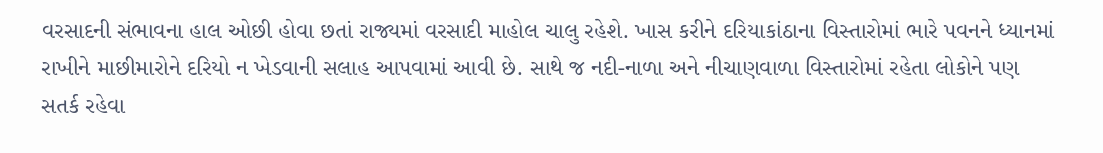વરસાદની સંભાવના હાલ ઓછી હોવા છતાં રાજ્યમાં વરસાદી માહોલ ચાલુ રહેશે. ખાસ કરીને દરિયાકાંઠાના વિસ્તારોમાં ભારે પવનને ધ્યાનમાં રાખીને માછીમારોને દરિયો ન ખેડવાની સલાહ આપવામાં આવી છે. સાથે જ નદી-નાળા અને નીચાણવાળા વિસ્તારોમાં રહેતા લોકોને પણ સતર્ક રહેવા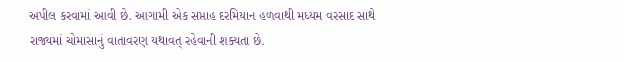અપીલ કરવામાં આવી છે. આગામી એક સપ્તાહ દરમિયાન હળવાથી મધ્યમ વરસાદ સાથે રાજ્યમાં ચોમાસાનું વાતાવરણ યથાવત્ રહેવાની શક્યતા છે.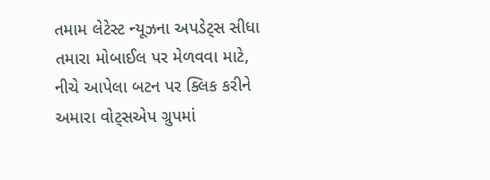તમામ લેટેસ્ટ ન્યૂઝના અપડેટ્સ સીધા તમારા મોબાઈલ પર મેળવવા માટે, નીચે આપેલા બટન પર ક્લિક કરીને અમારા વોટ્સએપ ગ્રુપમાં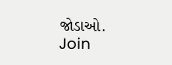જોડાઓ.
Join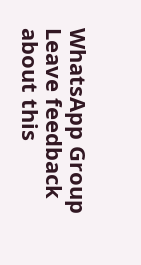WhatsApp Group
Leave feedback about this